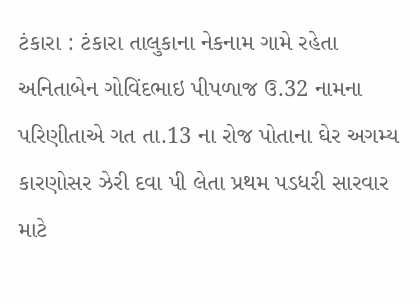ટંકારા : ટંકારા તાલુકાના નેકનામ ગામે રહેતા અનિતાબેન ગોવિંદભાઇ પીપળાજ ઉ.32 નામના પરિણીતાએ ગત તા.13 ના રોજ પોતાના ઘેર અગમ્ય કારણોસર ઝેરી દવા પી લેતા પ્રથમ પડધરી સારવાર માટે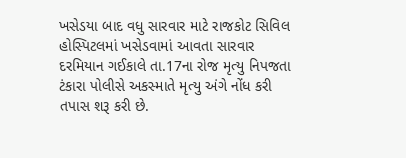ખસેડયા બાદ વધુ સારવાર માટે રાજકોટ સિવિલ હોસ્પિટલમાં ખસેડવામાં આવતા સારવાર દરમિયાન ગઈકાલે તા.17ના રોજ મૃત્યુ નિપજતા ટંકારા પોલીસે અકસ્માતે મૃત્યુ અંગે નોંધ કરી તપાસ શરૂ કરી છે.